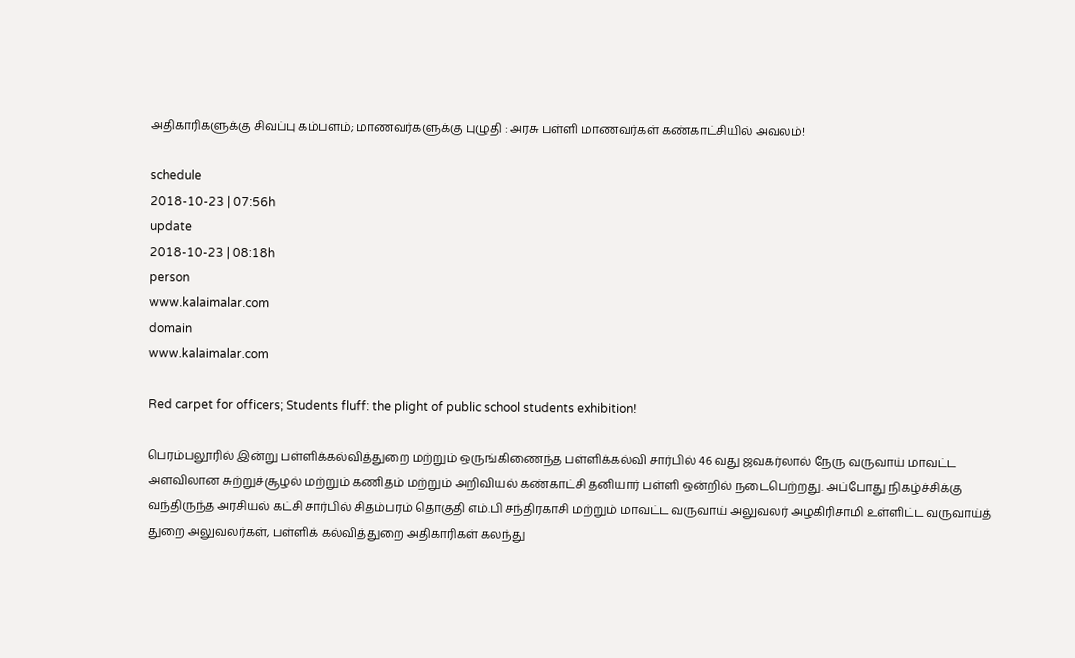அதிகாரிகளுக்கு சிவப்பு கம்பளம்; மாணவர்களுக்கு புழுதி : அரசு பள்ளி மாணவர்கள் கண்காட்சியில் அவலம்!

schedule
2018-10-23 | 07:56h
update
2018-10-23 | 08:18h
person
www.kalaimalar.com
domain
www.kalaimalar.com

Red carpet for officers; Students fluff: the plight of public school students exhibition!

பெரம்பலூரில் இன்று பள்ளிக்கல்வித்துறை மற்றும் ஒருங்கிணைந்த பள்ளிக்கல்வி சார்பில் 46 வது ஜவகர்லால் நேரு வருவாய் மாவட்ட அளவிலான சுற்றுச்சூழல் மற்றும் கணிதம் மற்றும் அறிவியல் கண்காட்சி தனியார் பள்ளி ஒன்றில் நடைபெற்றது. அப்போது நிகழ்ச்சிக்கு வந்திருந்த அரசியல் கட்சி சார்பில் சிதம்பரம் தொகுதி எம்.பி சந்திரகாசி மற்றும் மாவட்ட வருவாய் அலுவலர் அழகிரிசாமி உள்ளிட்ட வருவாய்த் துறை அலுவலர்கள், பள்ளிக் கல்வித்துறை அதிகாரிகள் கலந்து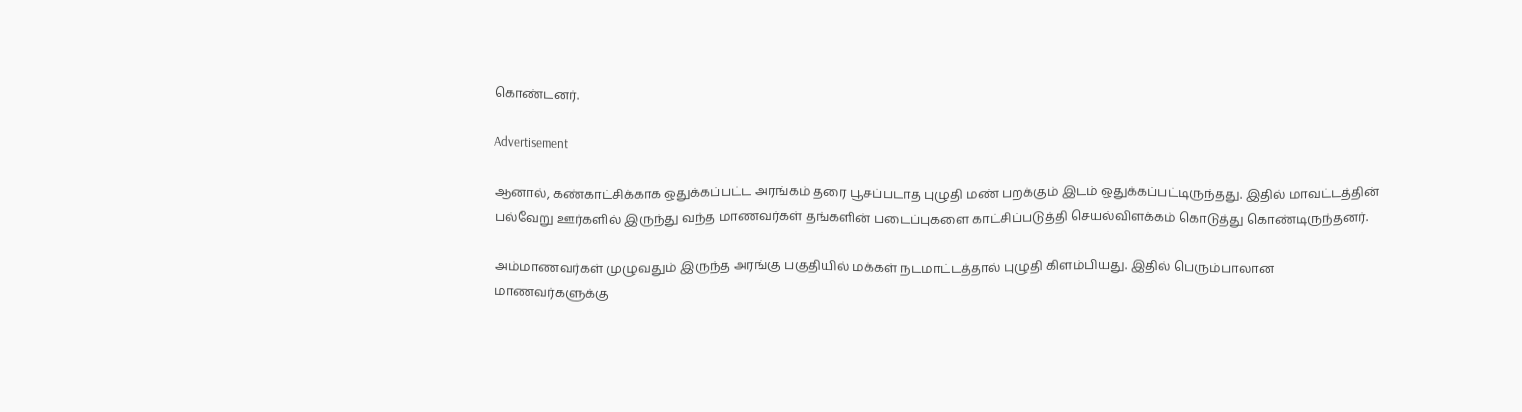கொண்டனர்.

Advertisement

ஆனால், கண்காட்சிக்காக ஒதுக்கப்பட்ட அரங்கம் தரை பூசப்படாத புழுதி மண் பறக்கும் இடம் ஒதுக்கப்பட்டிருந்தது. இதில் மாவட்டத்தின் பல்வேறு ஊர்களில் இருந்து வந்த மாணவர்கள் தங்களின் படைப்புகளை காட்சிப்படுத்தி செயல்விளக்கம் கொடுத்து கொண்டிருந்தனர்.

அம்மாணவர்கள் முழுவதும் இருந்த அரங்கு பகுதியில் மக்கள் நடமாட்டத்தால் புழுதி கிளம்பியது. இதில் பெரும்பாலான மாணவர்களுக்கு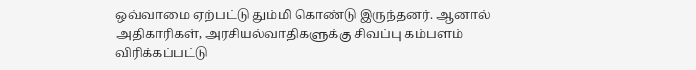ஒவ்வாமை ஏற்பட்டு தும்மி கொண்டு இருந்தனர். ஆனால் அதிகாரிகள், அரசியல்வாதிகளுக்கு சிவப்பு கம்பளம் விரிக்கப்பட்டு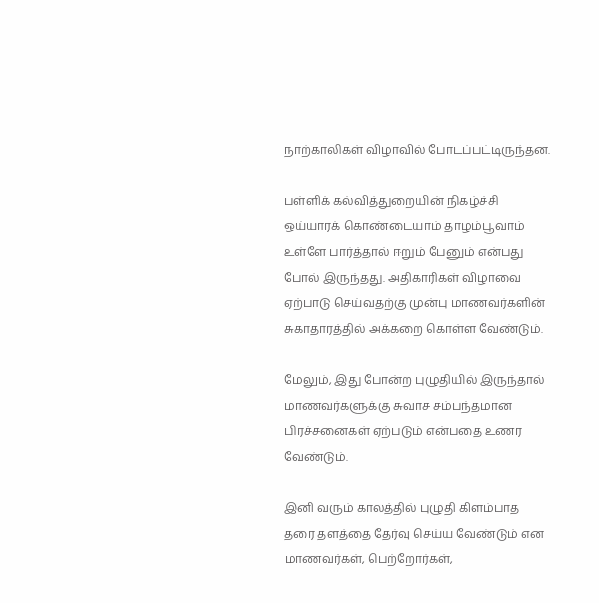நாற்காலிகள் விழாவில் போடப்பட்டிருந்தன.

பள்ளிக் கல்வித்துறையின் நிகழ்ச்சி ஒய்யாரக் கொண்டையாம் தாழம்பூவாம் உள்ளே பார்த்தால் ஈறும் பேனும் என்பது போல் இருந்தது. அதிகாரிகள் விழாவை ஏற்பாடு செய்வதற்கு முன்பு மாணவர்களின் சுகாதாரத்தில் அக்கறை கொள்ள வேண்டும்.

மேலும், இது போன்ற புழுதியில் இருந்தால் மாணவர்களுக்கு சுவாச சம்பந்தமான பிரச்சனைகள் ஏற்படும் என்பதை உணர வேண்டும்.

இனி வரும் காலத்தில் புழுதி கிளம்பாத தரை தளத்தை தேர்வு செய்ய வேண்டும் என மாணவர்கள், பெற்றோர்கள்,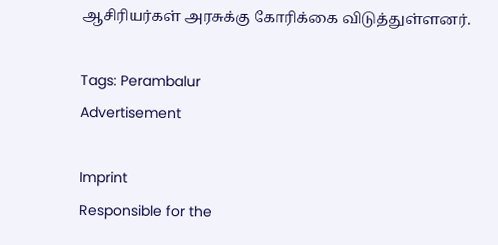ஆசிரியர்கள் அரசுக்கு கோரிக்கை விடுத்துள்ளனர்.

Tags: Perambalur
Advertisement

Imprint
Responsible for the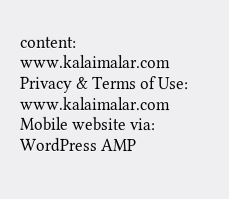content:
www.kalaimalar.com
Privacy & Terms of Use:
www.kalaimalar.com
Mobile website via:
WordPress AMP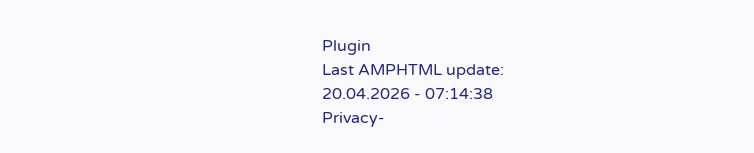Plugin
Last AMPHTML update:
20.04.2026 - 07:14:38
Privacy-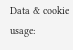Data & cookie usage: